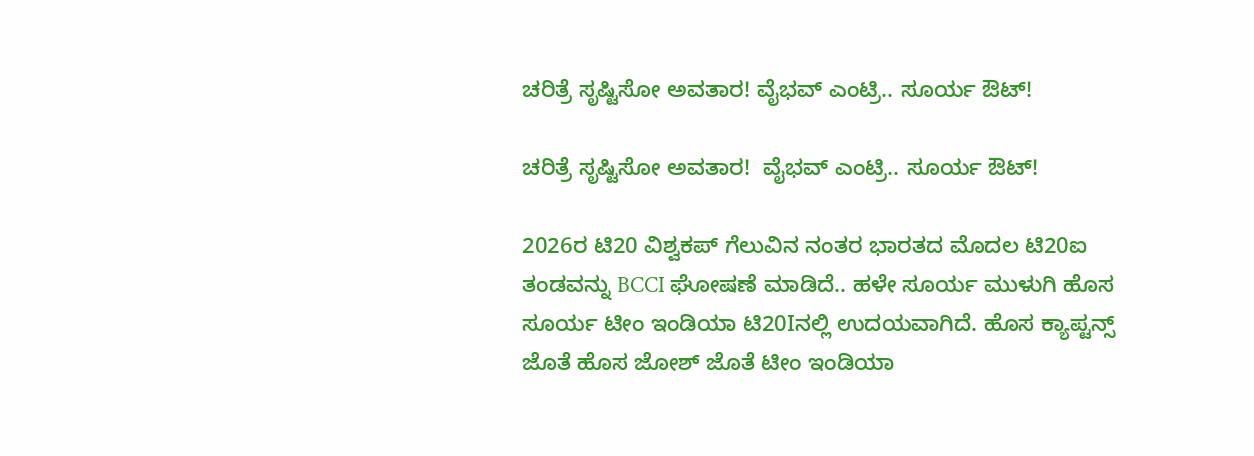ಚರಿತ್ರೆ ಸೃಷ್ಟಿಸೋ ಅವತಾರ! ವೈಭವ್ ಎಂಟ್ರಿ.. ಸೂರ್ಯ ಔಟ್!

ಚರಿತ್ರೆ ಸೃಷ್ಟಿಸೋ ಅವತಾರ!  ವೈಭವ್ ಎಂಟ್ರಿ.. ಸೂರ್ಯ ಔಟ್!

2026ರ ಟಿ20 ವಿಶ್ವಕಪ್ ಗೆಲುವಿನ ನಂತರ ಭಾರತದ ಮೊದಲ ಟಿ20ಐ ತಂಡವನ್ನು BCCI ಘೋಷಣೆ ಮಾಡಿದೆ.. ಹಳೇ ಸೂರ್ಯ ಮುಳುಗಿ ಹೊಸ ಸೂರ್ಯ ಟೀಂ ಇಂಡಿಯಾ ಟಿ20Iನಲ್ಲಿ ಉದಯವಾಗಿದೆ. ಹೊಸ ಕ್ಯಾಪ್ಟನ್ಸ್‌ ಜೊತೆ ಹೊಸ ಜೋಶ್ ಜೊತೆ ಟೀಂ ಇಂಡಿಯಾ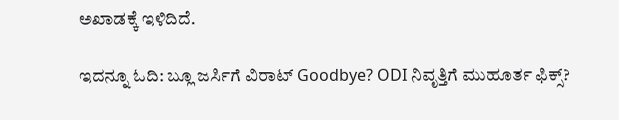ಅಖಾಡಕ್ಕೆ ಇಳಿದಿದೆ.

ಇದನ್ನೂ ಓದಿ: ಬ್ಲೂ ಜರ್ಸಿಗೆ ವಿರಾಟ್‌ Goodbye? ODI ನಿವೃತ್ತಿಗೆ ಮುಹೂರ್ತ ಫಿಕ್ಸ್?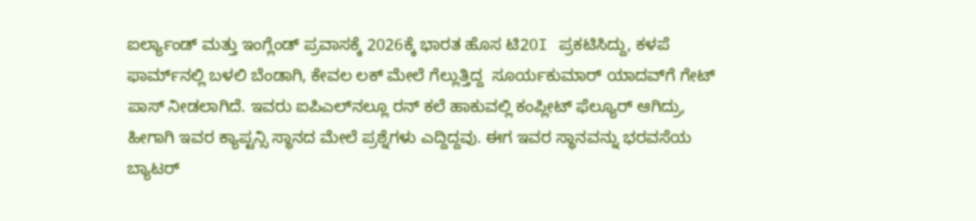ಐರ್ಲ್ಯಾಂಡ್ ಮತ್ತು ಇಂಗ್ಲೆಂಡ್ ಪ್ರವಾಸಕ್ಕೆ 2026ಕ್ಕೆ ಭಾರತ ಹೊಸ ಟಿ20I ಪ್ರಕಟಿಸಿದ್ದು, ಕಳಪೆ ಫಾರ್ಮ್‌ನಲ್ಲಿ ಬಳಲಿ ಬೆಂಡಾಗಿ, ಕೇವಲ ಲಕ್‌ ಮೇಲೆ ಗೆಲ್ಲುತ್ತಿದ್ದ  ಸೂರ್ಯಕುಮಾರ್ ಯಾದವ್‌ಗೆ ಗೇಟ್‌ ಪಾಸ್ ನೀಡಲಾಗಿದೆ. ಇವರು ಐಪಿಎಲ್‌ನಲ್ಲೂ ರನ್‌ ಕಲೆ ಹಾಕುವಲ್ಲಿ ಕಂಪ್ಲೀಟ್ ಫೆಲ್ಯೂರ್ ಆಗಿದ್ರು, ಹೀಗಾಗಿ ಇವರ ಕ್ಯಾಪ್ಟನ್ಸಿ ಸ್ಥಾನದ ಮೇಲೆ ಪ್ರಶ್ನೆಗಳು ಎದ್ದಿದ್ದವು. ಈಗ ಇವರ ಸ್ಥಾನವನ್ನು ಭರವಸೆಯ ಬ್ಯಾಟರ್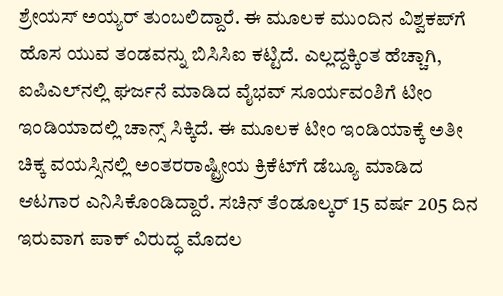ಶ್ರೇಯಸ್ ಅಯ್ಯರ್ ತುಂಬಲಿದ್ದಾರೆ. ಈ ಮೂಲಕ ಮುಂದಿನ ವಿಶ್ವಕಪ್‌ಗೆ ಹೊಸ ಯುವ ತಂಡವನ್ನು ಬಿಸಿಸಿಐ ಕಟ್ಟಿದೆ. ಎಲ್ಲದ್ದಕ್ಕಿಂತ ಹೆಚ್ಚಾಗಿ, ಐಪಿಎಲ್‌ನಲ್ಲಿ ಘರ್ಜನೆ ಮಾಡಿದ ವೈಭವ್ ಸೂರ್ಯವಂಶಿಗೆ ಟೀಂ ಇಂಡಿಯಾದಲ್ಲಿ ಚಾನ್ಸ್ ಸಿಕ್ಕಿದೆ. ಈ ಮೂಲಕ ಟೀಂ ಇಂಡಿಯಾಕ್ಕೆ ಅತೀ ಚಿಕ್ಕ ವಯಸ್ಸಿನಲ್ಲಿ ಅಂತರರಾಷ್ಟ್ರೀಯ ಕ್ರಿಕೆಟ್‌ಗೆ ಡೆಬ್ಯೂ ಮಾಡಿದ ಆಟಗಾರ ಎನಿಸಿಕೊಂಡಿದ್ದಾರೆ. ಸಚಿನ್ ತೆಂಡೂಲ್ಕರ್ 15 ವರ್ಷ 205 ದಿನ ಇರುವಾಗ ಪಾಕ್ ವಿರುದ್ಧ ಮೊದಲ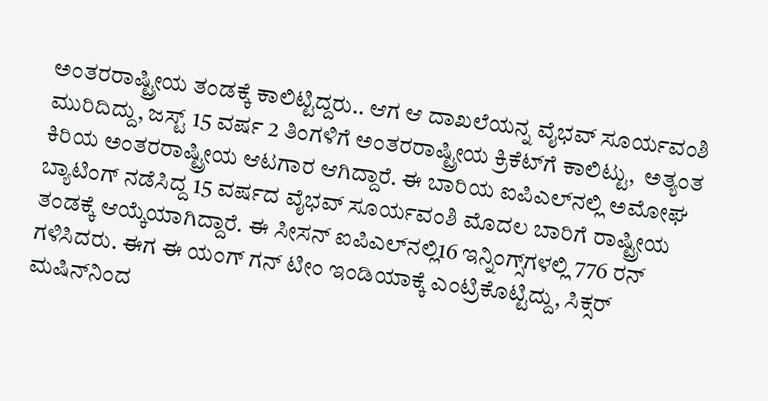ಅಂತರರಾಷ್ಟ್ರೀಯ ತಂಡಕ್ಕೆ ಕಾಲಿಟ್ಟಿದ್ದರು.. ಆಗ ಆ ದಾಖಲೆಯನ್ನ ವೈಭವ್ ಸೂರ್ಯವಂಶಿ ಮುರಿದಿದ್ದು, ಜಸ್ಟ್ 15 ವರ್ಷ 2 ತಿಂಗಳಿಗೆ ಅಂತರರಾಷ್ಟ್ರೀಯ ಕ್ರಿಕೆಟ್‌ಗೆ ಕಾಲಿಟ್ಟು,  ಅತ್ಯಂತ ಕಿರಿಯ ಅಂತರರಾಷ್ಟ್ರೀಯ ಆಟಗಾರ ಆಗಿದ್ದಾರೆ. ಈ ಬಾರಿಯ ಐಪಿಎಲ್‌ನಲ್ಲಿ ಅಮೋಘ ಬ್ಯಾಟಿಂಗ್‌ ನಡೆಸಿದ್ದ 15 ವರ್ಷದ ವೈಭವ್ ಸೂರ್ಯವಂಶಿ ಮೊದಲ ಬಾರಿಗೆ ರಾಷ್ಟ್ರೀಯ ತಂಡಕ್ಕೆ ಆಯ್ಕೆಯಾಗಿದ್ದಾರೆ. ಈ ಸೀಸನ್‌ ಐಪಿಎಲ್‌ನಲ್ಲಿ16 ಇನ್ನಿಂಗ್ಸ್‌ಗಳಲ್ಲಿ 776 ರನ್ ಗಳಿಸಿದರು. ಈಗ ಈ ಯಂಗ್ ಗನ್ ಟೀಂ ಇಂಡಿಯಾಕ್ಕೆ ಎಂಟ್ರಿಕೊಟ್ಟಿದ್ದು, ಸಿಕ್ಸರ್ ಮಷಿನ್‌ನಿಂದ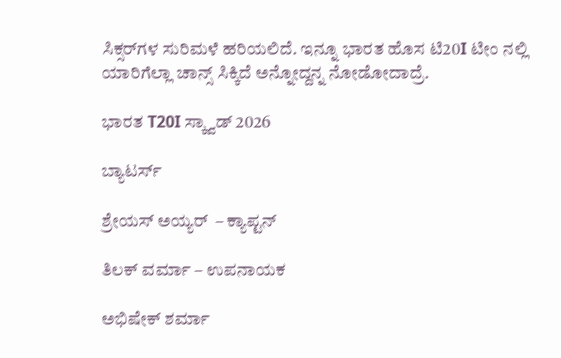ಸಿಕ್ಸರ್‌ಗಳ ಸುರಿಮಳೆ ಹರಿಯಲಿದೆ. ಇನ್ನೂ ಭಾರತ ಹೊಸ ಟಿ20I ಟೀಂ ನಲ್ಲಿ ಯಾರಿಗೆಲ್ಲಾ ಚಾನ್ಸ್ ಸಿಕ್ಕಿದೆ ಅನ್ನೋದ್ದನ್ನ ನೋಡೋದಾದ್ರೆ.

ಭಾರತ T20I ಸ್ಕ್ವಾಡ್ 2026

ಬ್ಯಾಟರ್ಸ್

ಶ್ರೇಯಸ್ ಅಯ್ಯರ್  – ಕ್ಯಾಪ್ಟನ್

ತಿಲಕ್ ವರ್ಮಾ – ಉಪನಾಯಕ

ಅಭಿಷೇಕ್ ಶರ್ಮಾ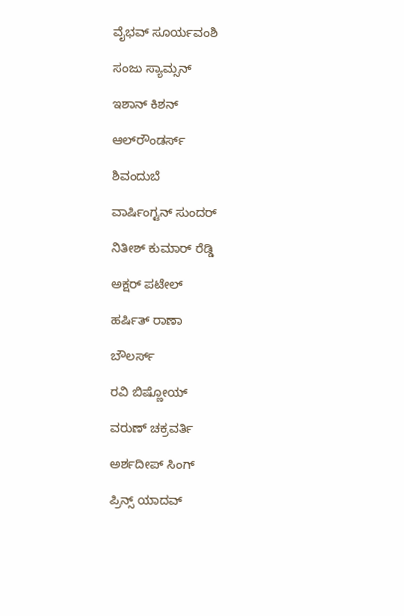ವೈಭವ್ ಸೂರ್ಯವಂಶಿ

ಸಂಜು ಸ್ಯಾಮ್ಸನ್

ಇಶಾನ್ ಕಿಶನ್

ಆಲ್‌ರೌಂಡರ್ಸ್

ಶಿವಂದುಬೆ

ವಾರ್ಷಿಂಗ್ಟನ್ ಸುಂದರ್

ನಿತೀಶ್ ಕುಮಾರ್ ರೆಡ್ಡಿ

ಅಕ್ಷರ್ ಪಟೇಲ್

ಹರ್ಷಿತ್ ರಾಣಾ

ಬೌಲರ್ಸ್

ರವಿ ಬಿಷ್ಣೋಯ್

ವರುಣ್ ಚಕ್ರವರ್ತಿ

ಅರ್ಶದೀಪ್ ಸಿಂಗ್

ಪ್ರಿನ್ಸ್ ಯಾದವ್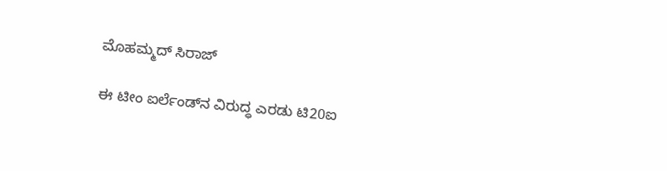ಮೊಹಮ್ಮದ್ ಸಿರಾಜ್

ಈ ಟೀಂ ಐರ್ಲೆಂಡ್‌ನ ವಿರುದ್ಧ ಎರಡು ಟಿ20ಐ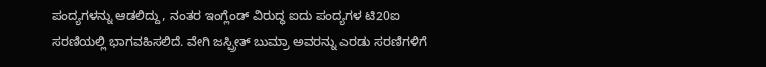ಪಂದ್ಯಗಳನ್ನು ಆಡಲಿದ್ದು, ನಂತರ ಇಂಗ್ಲೆಂಡ್ ವಿರುದ್ಧ ಐದು ಪಂದ್ಯಗಳ ಟಿ20ಐ ಸರಣಿಯಲ್ಲಿ ಭಾಗವಹಿಸಲಿದೆ. ವೇಗಿ ಜಸ್ಪ್ರೀತ್ ಬುಮ್ರಾ ಅವರನ್ನು ಎರಡು ಸರಣಿಗಳಿಗೆ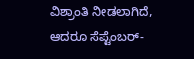ವಿಶ್ರಾಂತಿ ನೀಡಲಾಗಿದೆ, ಆದರೂ ಸೆಪ್ಟೆಂಬರ್-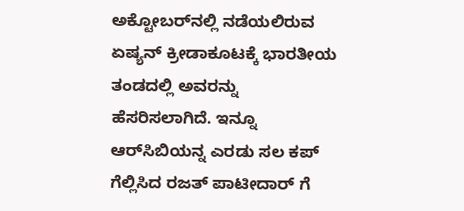ಅಕ್ಟೋಬರ್‌ನಲ್ಲಿ ನಡೆಯಲಿರುವ ಏಷ್ಯನ್ ಕ್ರೀಡಾಕೂಟಕ್ಕೆ ಭಾರತೀಯ ತಂಡದಲ್ಲಿ ಅವರನ್ನು ಹೆಸರಿಸಲಾಗಿದೆ. ಇನ್ನೂ ಆರ್‌ಸಿಬಿಯನ್ನ ಎರಡು ಸಲ ಕಪ್ ಗೆಲ್ಲಿಸಿದ ರಜತ್ ಪಾಟೀದಾರ್ ಗೆ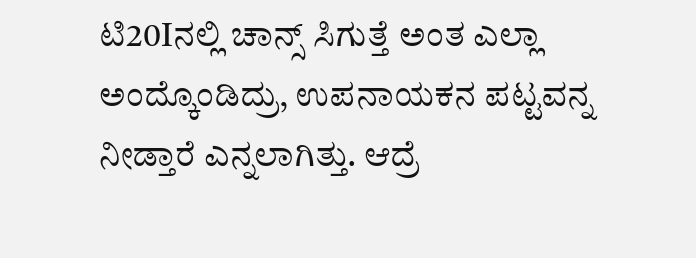ಟಿ20Iನಲ್ಲಿ ಚಾನ್ಸ್ ಸಿಗುತ್ತೆ ಅಂತ ಎಲ್ಲಾ ಅಂದ್ಕೊಂಡಿದ್ರು, ಉಪನಾಯಕನ ಪಟ್ಟವನ್ನ ನೀಡ್ತಾರೆ ಎನ್ನಲಾಗಿತ್ತು. ಆದ್ರೆ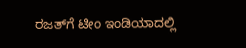ರಜತ್‌ಗೆ ಟೀಂ ಇಂಡಿಯಾದಲ್ಲಿ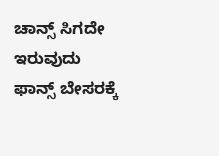ಚಾನ್ಸ್ ಸಿಗದೇ ಇರುವುದು ಫಾನ್ಸ್‌ ಬೇಸರಕ್ಕೆ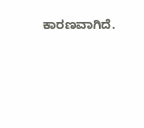ಕಾರಣವಾಗಿದೆ.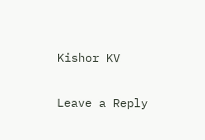Kishor KV

Leave a Reply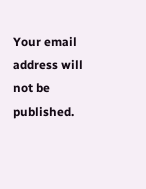Your email address will not be published.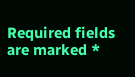Required fields are marked *